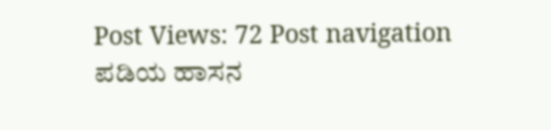Post Views: 72 Post navigation ಪಡಿಯ ಹಾಸನ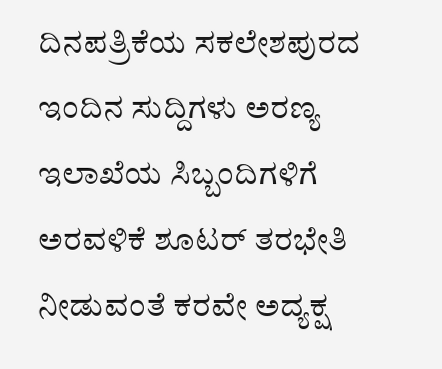ದಿನಪತ್ರಿಕೆಯ ಸಕಲೇಶಪುರದ ಇಂದಿನ ಸುದ್ದಿಗಳು ಅರಣ್ಯ ಇಲಾಖೆಯ ಸಿಬ್ಬಂದಿಗಳಿಗೆ ಅರವಳಿಕೆ ಶೂಟರ್ ತರಭೇತಿ ನೀಡುವಂತೆ ಕರವೇ ಅದ್ಯಕ್ಷ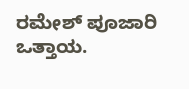ರಮೇಶ್ ಪೂಜಾರಿ ಒತ್ತಾಯ.